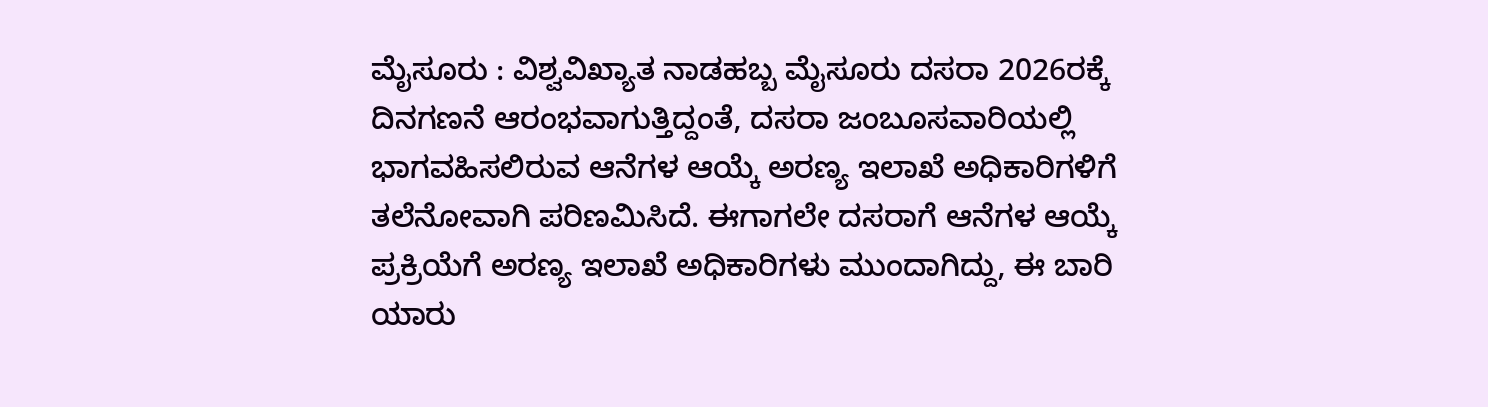ಮೈಸೂರು : ವಿಶ್ವವಿಖ್ಯಾತ ನಾಡಹಬ್ಬ ಮೈಸೂರು ದಸರಾ 2026ರಕ್ಕೆ ದಿನಗಣನೆ ಆರಂಭವಾಗುತ್ತಿದ್ದಂತೆ, ದಸರಾ ಜಂಬೂಸವಾರಿಯಲ್ಲಿ ಭಾಗವಹಿಸಲಿರುವ ಆನೆಗಳ ಆಯ್ಕೆ ಅರಣ್ಯ ಇಲಾಖೆ ಅಧಿಕಾರಿಗಳಿಗೆ ತಲೆನೋವಾಗಿ ಪರಿಣಮಿಸಿದೆ. ಈಗಾಗಲೇ ದಸರಾಗೆ ಆನೆಗಳ ಆಯ್ಕೆ ಪ್ರಕ್ರಿಯೆಗೆ ಅರಣ್ಯ ಇಲಾಖೆ ಅಧಿಕಾರಿಗಳು ಮುಂದಾಗಿದ್ದು, ಈ ಬಾರಿ ಯಾರು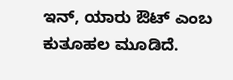ಇನ್, ಯಾರು ಔಟ್ ಎಂಬ ಕುತೂಹಲ ಮೂಡಿದೆ.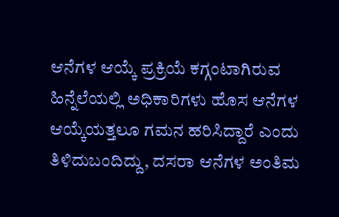ಆನೆಗಳ ಆಯ್ಕೆ ಪ್ರಕ್ರಿಯೆ ಕಗ್ಗಂಟಾಗಿರುವ ಹಿನ್ನೆಲೆಯಲ್ಲಿ ಅಧಿಕಾರಿಗಳು ಹೊಸ ಆನೆಗಳ ಆಯ್ಕೆಯತ್ತಲೂ ಗಮನ ಹರಿಸಿದ್ದಾರೆ ಎಂದು ತಿಳಿದುಬಂದಿದ್ದು, ದಸರಾ ಆನೆಗಳ ಅಂತಿಮ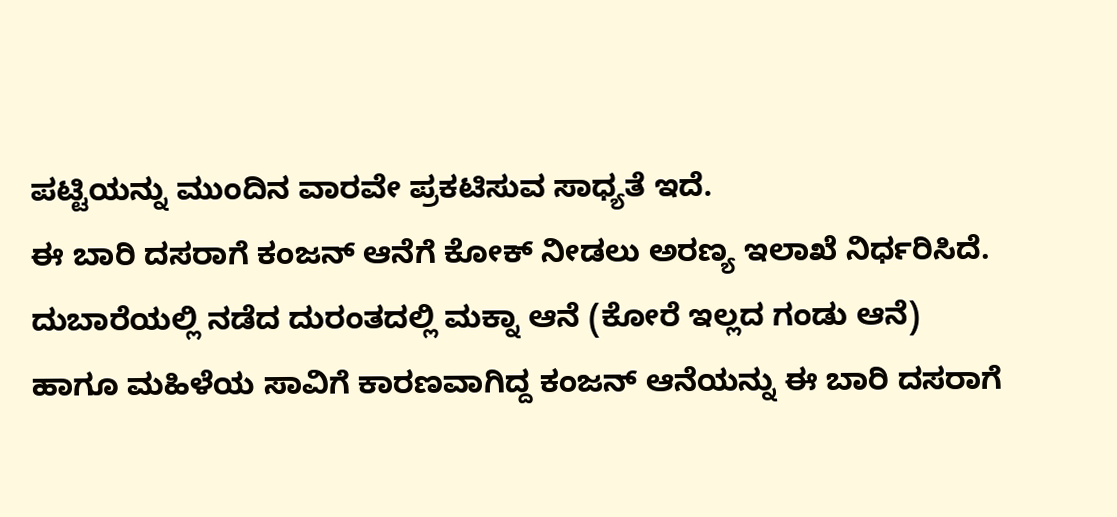ಪಟ್ಟಿಯನ್ನು ಮುಂದಿನ ವಾರವೇ ಪ್ರಕಟಿಸುವ ಸಾಧ್ಯತೆ ಇದೆ.
ಈ ಬಾರಿ ದಸರಾಗೆ ಕಂಜನ್ ಆನೆಗೆ ಕೋಕ್ ನೀಡಲು ಅರಣ್ಯ ಇಲಾಖೆ ನಿರ್ಧರಿಸಿದೆ. ದುಬಾರೆಯಲ್ಲಿ ನಡೆದ ದುರಂತದಲ್ಲಿ ಮಕ್ನಾ ಆನೆ (ಕೋರೆ ಇಲ್ಲದ ಗಂಡು ಆನೆ) ಹಾಗೂ ಮಹಿಳೆಯ ಸಾವಿಗೆ ಕಾರಣವಾಗಿದ್ದ ಕಂಜನ್ ಆನೆಯನ್ನು ಈ ಬಾರಿ ದಸರಾಗೆ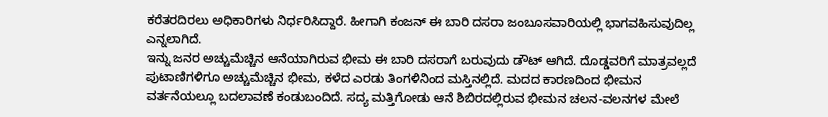ಕರೆತರದಿರಲು ಅಧಿಕಾರಿಗಳು ನಿರ್ಧರಿಸಿದ್ದಾರೆ. ಹೀಗಾಗಿ ಕಂಜನ್ ಈ ಬಾರಿ ದಸರಾ ಜಂಬೂಸವಾರಿಯಲ್ಲಿ ಭಾಗವಹಿಸುವುದಿಲ್ಲ ಎನ್ನಲಾಗಿದೆ.
ಇನ್ನು ಜನರ ಅಚ್ಚುಮೆಚ್ಚಿನ ಆನೆಯಾಗಿರುವ ಭೀಮ ಈ ಬಾರಿ ದಸರಾಗೆ ಬರುವುದು ಡೌಟ್ ಆಗಿದೆ. ದೊಡ್ಡವರಿಗೆ ಮಾತ್ರವಲ್ಲದೆ ಪುಟಾಣಿಗಳಿಗೂ ಅಚ್ಚುಮೆಚ್ಚಿನ ಭೀಮ, ಕಳೆದ ಎರಡು ತಿಂಗಳಿನಿಂದ ಮಸ್ತಿನಲ್ಲಿದೆ. ಮದದ ಕಾರಣದಿಂದ ಭೀಮನ ವರ್ತನೆಯಲ್ಲೂ ಬದಲಾವಣೆ ಕಂಡುಬಂದಿದೆ. ಸದ್ಯ ಮತ್ತಿಗೋಡು ಆನೆ ಶಿಬಿರದಲ್ಲಿರುವ ಭೀಮನ ಚಲನ-ವಲನಗಳ ಮೇಲೆ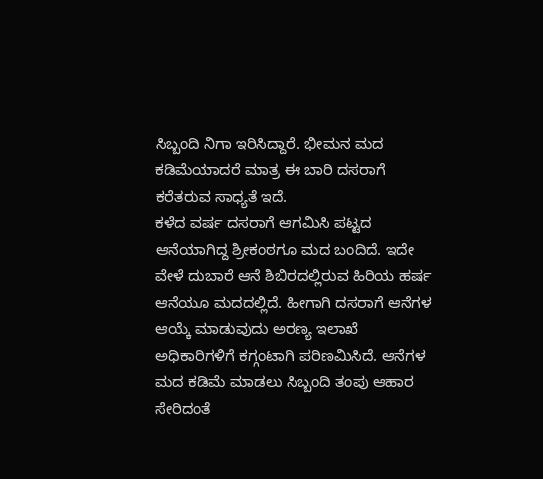ಸಿಬ್ಬಂದಿ ನಿಗಾ ಇರಿಸಿದ್ದಾರೆ. ಭೀಮನ ಮದ ಕಡಿಮೆಯಾದರೆ ಮಾತ್ರ ಈ ಬಾರಿ ದಸರಾಗೆ ಕರೆತರುವ ಸಾಧ್ಯತೆ ಇದೆ.
ಕಳೆದ ವರ್ಷ ದಸರಾಗೆ ಆಗಮಿಸಿ ಪಟ್ಟದ ಆನೆಯಾಗಿದ್ದ ಶ್ರೀಕಂಠಗೂ ಮದ ಬಂದಿದೆ. ಇದೇ ವೇಳೆ ದುಬಾರೆ ಆನೆ ಶಿಬಿರದಲ್ಲಿರುವ ಹಿರಿಯ ಹರ್ಷ ಆನೆಯೂ ಮದದಲ್ಲಿದೆ. ಹೀಗಾಗಿ ದಸರಾಗೆ ಆನೆಗಳ ಆಯ್ಕೆ ಮಾಡುವುದು ಅರಣ್ಯ ಇಲಾಖೆ ಅಧಿಕಾರಿಗಳಿಗೆ ಕಗ್ಗಂಟಾಗಿ ಪರಿಣಮಿಸಿದೆ. ಆನೆಗಳ ಮದ ಕಡಿಮೆ ಮಾಡಲು ಸಿಬ್ಬಂದಿ ತಂಪು ಆಹಾರ ಸೇರಿದಂತೆ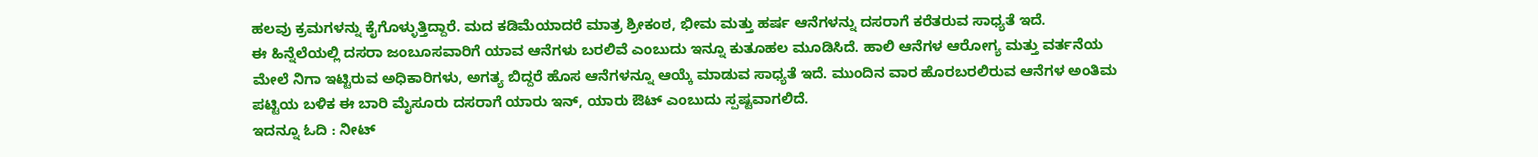ಹಲವು ಕ್ರಮಗಳನ್ನು ಕೈಗೊಳ್ಳುತ್ತಿದ್ದಾರೆ. ಮದ ಕಡಿಮೆಯಾದರೆ ಮಾತ್ರ ಶ್ರೀಕಂಠ, ಭೀಮ ಮತ್ತು ಹರ್ಷ ಆನೆಗಳನ್ನು ದಸರಾಗೆ ಕರೆತರುವ ಸಾಧ್ಯತೆ ಇದೆ.
ಈ ಹಿನ್ನೆಲೆಯಲ್ಲಿ ದಸರಾ ಜಂಬೂಸವಾರಿಗೆ ಯಾವ ಆನೆಗಳು ಬರಲಿವೆ ಎಂಬುದು ಇನ್ನೂ ಕುತೂಹಲ ಮೂಡಿಸಿದೆ. ಹಾಲಿ ಆನೆಗಳ ಆರೋಗ್ಯ ಮತ್ತು ವರ್ತನೆಯ ಮೇಲೆ ನಿಗಾ ಇಟ್ಟಿರುವ ಅಧಿಕಾರಿಗಳು, ಅಗತ್ಯ ಬಿದ್ದರೆ ಹೊಸ ಆನೆಗಳನ್ನೂ ಆಯ್ಕೆ ಮಾಡುವ ಸಾಧ್ಯತೆ ಇದೆ. ಮುಂದಿನ ವಾರ ಹೊರಬರಲಿರುವ ಆನೆಗಳ ಅಂತಿಮ ಪಟ್ಟಿಯ ಬಳಿಕ ಈ ಬಾರಿ ಮೈಸೂರು ದಸರಾಗೆ ಯಾರು ಇನ್, ಯಾರು ಔಟ್ ಎಂಬುದು ಸ್ಪಷ್ಟವಾಗಲಿದೆ.
ಇದನ್ನೂ ಓದಿ : ನೀಟ್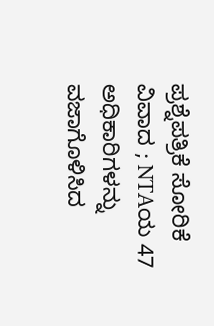ಪ್ರಶ್ನೆಪತ್ರಿಕೆ ಸೋರಿಕೆ ವಿವಾದ ; NTAಯ 47 ಅಧಿಕಾರಿಗಳನ್ನು ವಜಾಗೊಳಿಸಿದ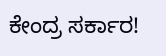ಕೇಂದ್ರ ಸರ್ಕಾರ!